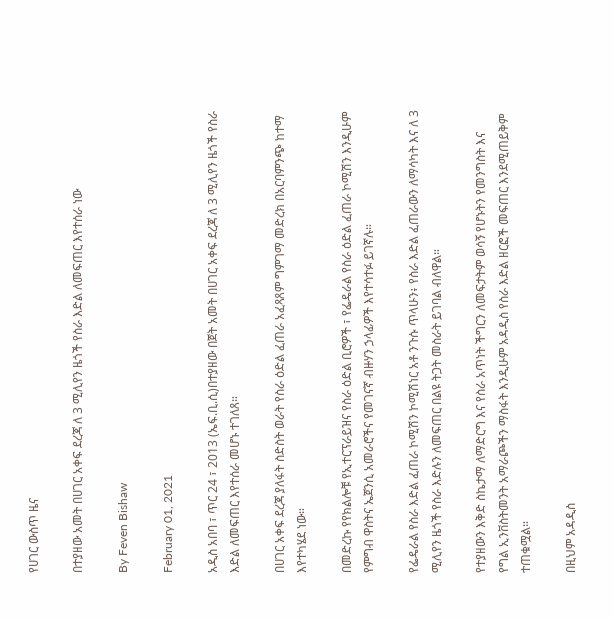የሀገር ውስጥ ዜና

በተያዘው አመት በሀገር አቀፍ ደረጃ ለ 3 ሚሊየን ዜጎች የስራ እድል ለመፍጠር እየተሰራ ነው

By Feven Bishaw

February 01, 2021

አዲስ አበባ ፣ ጥር 24 ፣ 2013 (ኤፍ.ቢ.ሲ)በተያዘው በጀት አመት በሀገር አቀፍ ደረጃ ለ 3 ሚሊየን ዜጎች የስራ እድል ለመፍጠር እየተሰራ መሆኑ ተገለጸ።

በሀገር አቀፍ ደረጃ ያለፋት ስድስት ወራት የስራ ዕድል ፈጠራ አፈጻጸም ግምገማ መድረክ በአርባምንጭ ከተማ እየተካሄደ ነው።

በመድረኩ የየክልሎቹ የኢተርፕራይዝና የስራ ዕድል ቢሮዎች ፣ የፌዴራል የስራ ዕድል ፈጠራ ኮሚሽን እንዲሁም የምግብ ዋስትና ኤጀንሲ አመራሮችና የመገናኛ ብዙሃን ኃላፊዎች እየተሳተፉ ይገኛሉ።

የፌዴራል የስራ እድል ፈጠራ ኮሚሽን ኮሚሽነር አቶ ንጉሱ ጥላሁን፥ የስራ እድል ፈጠራውን ለማሳካት እና ለ 3 ሚሊየን ዜጎች የስራ እድሉን ለመፍጠር በልዩ ትጋት መስራት ይገባል ብለዋል።

የተያዘውን እቅድ ስኬታማ ለማድርግ እና የስራ አጥነት ችግርን ለመፍታትም ወሳኝ የሆኑትን የመንግስት እና የግል ኢንቨስትመንት አማራጮችን ማስፋት እንዲሁም አዳዲስ የስራ እድል ዘርፎች መፍጠር እንደሚጠይቅም ተጠቁሟል።

በዚህም አዳዲስ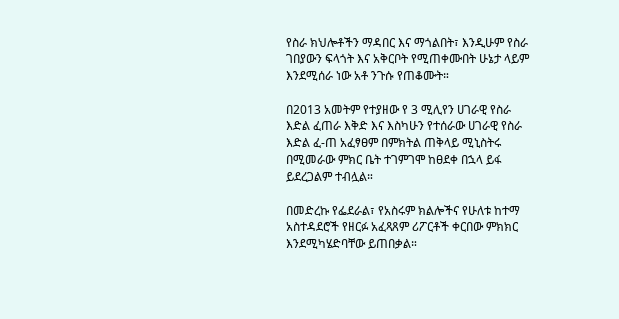የስራ ክህሎቶችን ማዳበር እና ማጎልበት፣ እንዲሁም የስራ ገበያውን ፍላጎት እና አቅርቦት የሚጠቀሙበት ሁኔታ ላይም እንደሚሰራ ነው አቶ ንጉሱ የጠቆሙት።

በ2013 አመትም የተያዘው የ 3 ሚሊየን ሀገራዊ የስራ እድል ፈጠራ እቅድ እና እስካሁን የተሰራው ሀገራዊ የስራ እድል ፈ-ጠ አፈፃፀም በምክትል ጠቅላይ ሚኒስትሩ በሚመራው ምክር ቤት ተገምገሞ ከፀደቀ በኋላ ይፋ ይደረጋልም ተብሏል።

በመድረኩ የፌደራል፣ የአስሩም ክልሎችና የሁለቱ ከተማ አስተዳደሮች የዘርፉ አፈጻጸም ሪፖርቶች ቀርበው ምክክር እንደሚካሄድባቸው ይጠበቃል።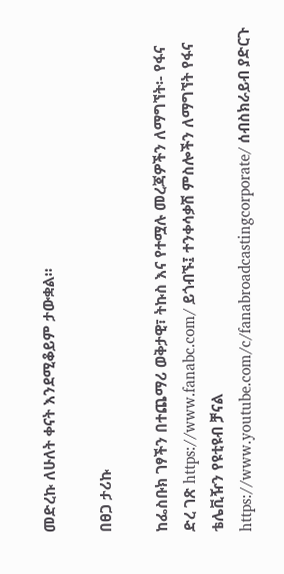መድረኩ ለሁለት ቀናት እንደሚቆይም ታውቋል።

በፀጋ ታሪኩ

ከፌስቡክ ገፃችን በተጨማሪ ወቅታዊ፣ ትኩስ እና የተሟሉ መረጃዎችን ለማግኘት፡- የፋና ድረ ገጽ https://www.fanabc.com/ ይጎብኙ፤ ተንቀሳቃሽ ምስሎችን ለማግኘት የፋና ቴሌቪዥን የዩቲዩብ ቻናል https://www.youtube.com/c/fanabroadcastingcorporate/ ሰብስክራይብ ያድርጉ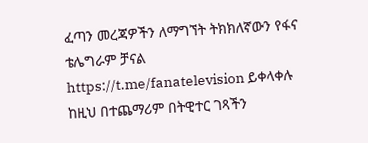ፈጣን መረጃዎችን ለማግኘት ትክክለኛውን የፋና ቴሌግራም ቻናል https://t.me/fanatelevision ይቀላቀሉ ከዚህ በተጨማሪም በትዊተር ገጻችን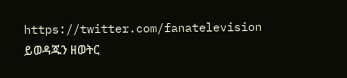https://twitter.com/fanatelevision ይወዳጁን ዘወትር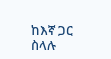ከእኛ ጋር ስላሉ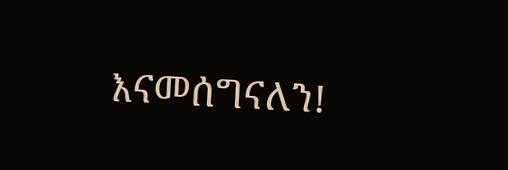እናመሰግናለን!